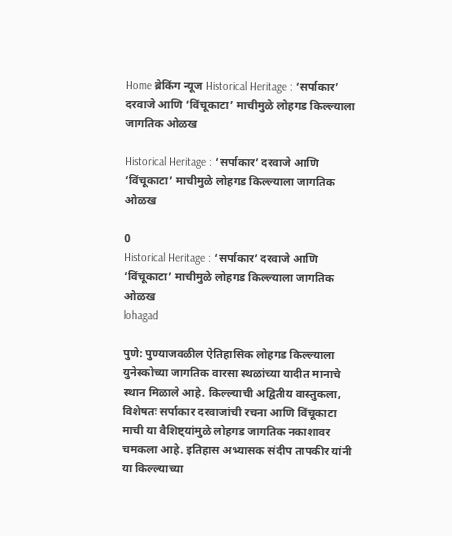Home ब्रेकिंग न्यूज Historical Heritage : ‘सर्पाकार’ दरवाजे आणि ‘विंचूकाटा’ माचीमुळे लोहगड किल्ल्याला जागतिक ओळख

Historical Heritage : ‘सर्पाकार’ दरवाजे आणि ‘विंचूकाटा’ माचीमुळे लोहगड किल्ल्याला जागतिक ओळख

0
Historical Heritage : ‘सर्पाकार’ दरवाजे आणि ‘विंचूकाटा’ माचीमुळे लोहगड किल्ल्याला जागतिक ओळख
lohagad

पुणे: पुण्याजवळील ऐतिहासिक लोहगड किल्ल्याला युनेस्कोच्या जागतिक वारसा स्थळांच्या यादीत मानाचे स्थान मिळाले आहे. किल्ल्याची अद्वितीय वास्तुकला, विशेषतः सर्पाकार दरवाजांची रचना आणि विंचूकाटा माची या वैशिष्ट्यांमुळे लोहगड जागतिक नकाशावर चमकला आहे. इतिहास अभ्यासक संदीप तापकीर यांनी या किल्ल्याच्या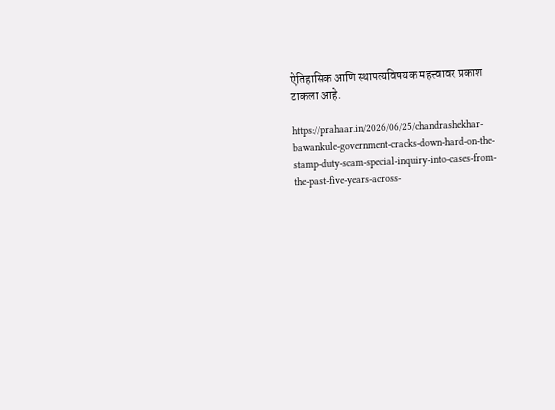ऐतिहासिक आणि स्थापत्यविषयक महत्त्वावर प्रकाश टाकला आहे.

https://prahaar.in/2026/06/25/chandrashekhar-bawankule-government-cracks-down-hard-on-the-stamp-duty-scam-special-inquiry-into-cases-from-the-past-five-years-across-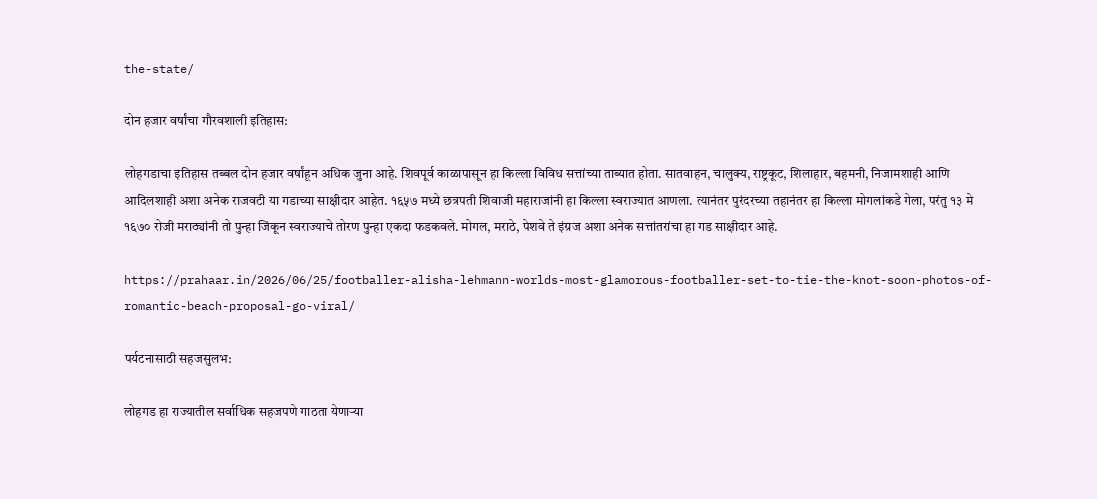the-state/

दोन हजार वर्षांचा गौरवशाली इतिहास:

लोहगडाचा इतिहास तब्बल दोन हजार वर्षांहून अधिक जुना आहे. शिवपूर्व काळापासून हा किल्ला विविध सत्तांच्या ताब्यात होता. सातवाहन, चालुक्य, राष्ट्रकूट, शिलाहार, बहमनी, निजामशाही आणि आदिलशाही अशा अनेक राजवटी या गडाच्या साक्षीदार आहेत. १६५७ मध्ये छत्रपती शिवाजी महाराजांनी हा किल्ला स्वराज्यात आणला. त्यानंतर पुरंदरच्या तहानंतर हा किल्ला मोगलांकडे गेला, परंतु १३ मे १६७० रोजी मराठ्यांनी तो पुन्हा जिंकून स्वराज्याचे तोरण पुन्हा एकदा फडकवले. मोगल, मराठे, पेशवे ते इंग्रज अशा अनेक सत्तांतरांचा हा गड साक्षीदार आहे.

https://prahaar.in/2026/06/25/footballer-alisha-lehmann-worlds-most-glamorous-footballer-set-to-tie-the-knot-soon-photos-of-romantic-beach-proposal-go-viral/

पर्यटनासाठी सहजसुलभ:

लोहगड हा राज्यातील सर्वाधिक सहजपणे गाठता येणाऱ्या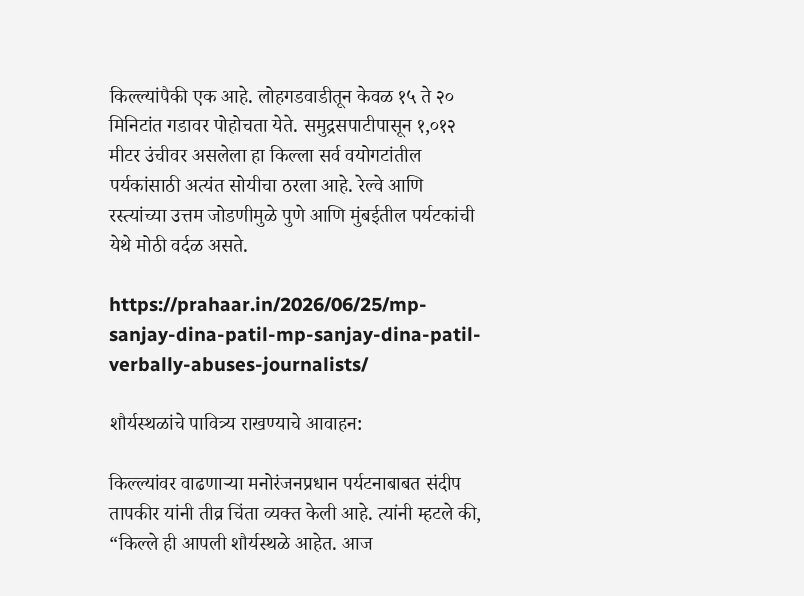किल्ल्यांपैकी एक आहे. लोहगडवाडीतून केवळ १५ ते २० मिनिटांत गडावर पोहोचता येते. समुद्रसपाटीपासून १,०१२ मीटर उंचीवर असलेला हा किल्ला सर्व वयोगटांतील पर्यकांसाठी अत्यंत सोयीचा ठरला आहे. रेल्वे आणि रस्त्यांच्या उत्तम जोडणीमुळे पुणे आणि मुंबईतील पर्यटकांची येथे मोठी वर्दळ असते.

https://prahaar.in/2026/06/25/mp-sanjay-dina-patil-mp-sanjay-dina-patil-verbally-abuses-journalists/

शौर्यस्थळांचे पावित्र्य राखण्याचे आवाहन:

किल्ल्यांवर वाढणाऱ्या मनोरंजनप्रधान पर्यटनाबाबत संदीप तापकीर यांनी तीव्र चिंता व्यक्त केली आहे. त्यांनी म्हटले की, “किल्ले ही आपली शौर्यस्थळे आहेत. आज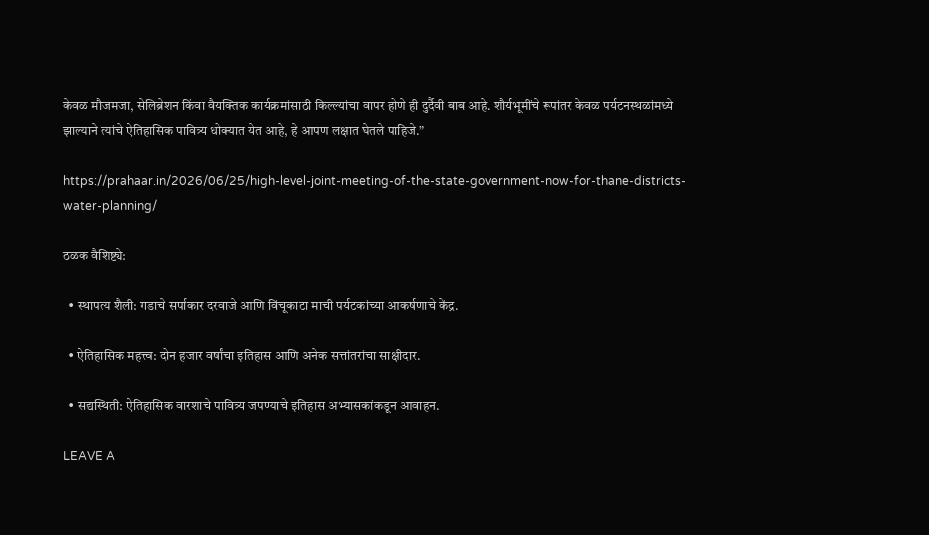केवळ मौजमजा, सेलिब्रेशन किंवा वैयक्तिक कार्यक्रमांसाठी किल्ल्यांचा वापर होणे ही दुर्दैवी बाब आहे. शौर्यभूमींचे रूपांतर केवळ पर्यटनस्थळांमध्ये झाल्याने त्यांचे ऐतिहासिक पावित्र्य धोक्यात येत आहे, हे आपण लक्षात घेतले पाहिजे.”

https://prahaar.in/2026/06/25/high-level-joint-meeting-of-the-state-government-now-for-thane-districts-water-planning/

ठळक वैशिष्ट्ये:

  • स्थापत्य शैली: गडाचे सर्पाकार दरवाजे आणि विंचूकाटा माची पर्यटकांच्या आकर्षणाचे केंद्र.

  • ऐतिहासिक महत्त्व: दोन हजार वर्षांचा इतिहास आणि अनेक सत्तांतरांचा साक्षीदार.

  • सद्यस्थिती: ऐतिहासिक वारशाचे पावित्र्य जपण्याचे इतिहास अभ्यासकांकडून आवाहन.

LEAVE A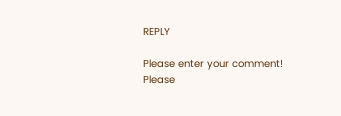REPLY

Please enter your comment!
Please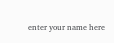enter your name here